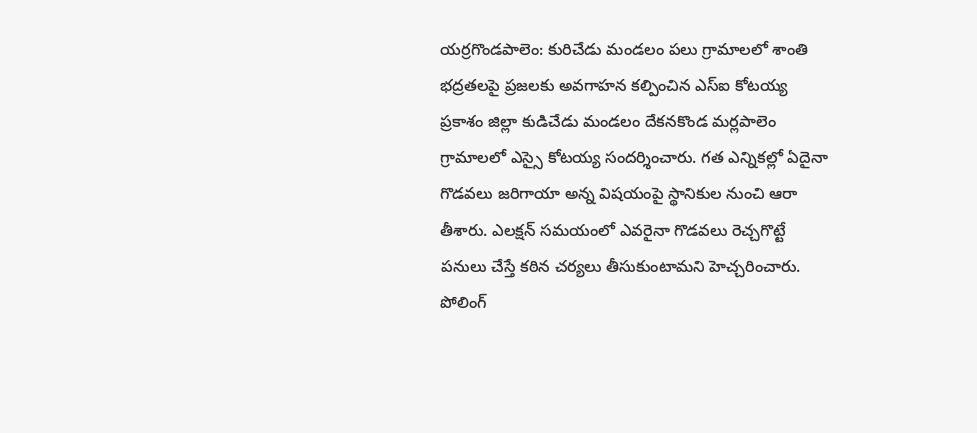యర్రగొండపాలెం: కురిచేడు మండలం పలు గ్రామాలలో శాంతి భద్రతలపై ప్రజలకు అవగాహన కల్పించిన ఎస్ఐ కోటయ్య
ప్రకాశం జిల్లా కుడిచేడు మండలం దేకనకొండ మర్లపాలెం గ్రామాలలో ఎస్సై కోటయ్య సందర్శించారు. గత ఎన్నికల్లో ఏదైనా గొడవలు జరిగాయా అన్న విషయంపై స్థానికుల నుంచి ఆరా తీశారు. ఎలక్షన్ సమయంలో ఎవరైనా గొడవలు రెచ్చగొట్టే పనులు చేస్తే కఠిన చర్యలు తీసుకుంటామని హెచ్చరించారు. పోలింగ్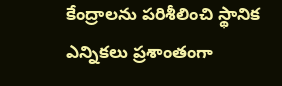కేంద్రాలను పరిశీలించి స్థానిక ఎన్నికలు ప్రశాంతంగా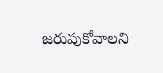జరుపుకోవాలని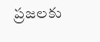ప్రజలకు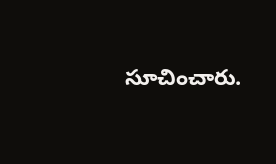సూచించారు.